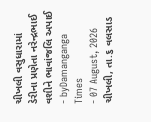ચીખલી વસુધારામાં ડેરીના પ્રણેતા નરેન્દ્રભાઈ વશીને ભાવાંજલિ અપાઈ
- byDamanganga Times
- 07 August, 2026
ચીખલી, તા.૬ વલસાડ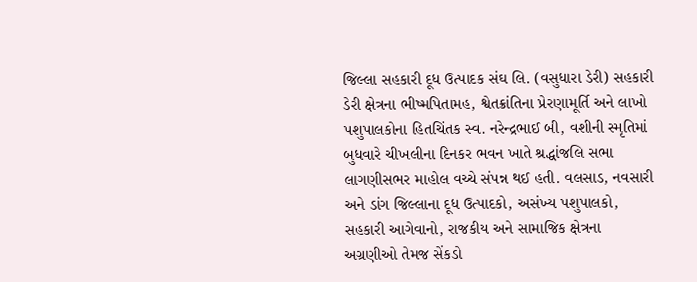જિલ્લા સહકારી દૂધ ઉત્પાદક સંઘ લિ. (વસુધારા ડેરી) સહકારી ડેરી ક્ષેત્રના ભીષ્મપિતામહ, શ્વેતક્રાંતિના પ્રેરણામૂર્તિ અને લાખો પશુપાલકોના હિતચિંતક સ્વ. નરેન્દ્રભાઈ બી, વશીની સ્મૃતિમાં બુધવારે ચીખલીના દિનકર ભવન ખાતે શ્રદ્ધાંજલિ સભા લાગણીસભર માહોલ વચ્ચે સંપન્ન થઈ હતી. વલસાડ, નવસારી અને ડાંગ જિલ્લાના દૂધ ઉત્પાદકો, અસંખ્ય પશુપાલકો, સહકારી આગેવાનો, રાજકીય અને સામાજિક ક્ષેત્રના અગ્રણીઓ તેમજ સેંકડો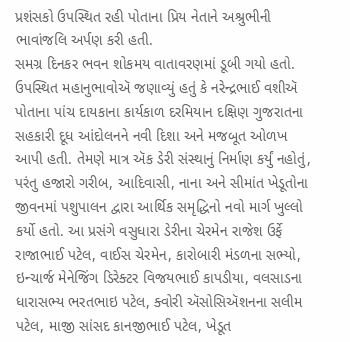પ્રશંસકો ઉપસ્થિત રહી પોતાના પ્રિય નેતાને અશ્રુભીની ભાવાંજલિ અર્પણ કરી હતી.
સમગ્ર દિનકર ભવન શોકમય વાતાવરણમાં ડૂબી ગયો હતો. ઉપસ્થિત મહાનુભાવોઍ જણાવ્યું હતું કે નરેન્દ્રભાઈ વશીઍ પોતાના પાંચ દાયકાના કાર્યકાળ દરમિયાન દક્ષિણ ગુજરાતના સહકારી દૂધ આંદોલનને નવી દિશા અને મજબૂત ઓળખ આપી હતી. તેમણે માત્ર ઍક ડેરી સંસ્થાનું નિર્માણ કર્યું નહોતું, પરંતુ હજારો ગરીબ, આદિવાસી, નાના અને સીમાંત ખેડૂતોના જીવનમાં પશુપાલન દ્વારા આર્થિક સમૃદ્ધિનો નવો માર્ગ ખુલ્લો કર્યો હતો. આ પ્રસંગે વસુધારા ડેરીના ચેરમેન રાજેશ ઉર્ફે રાજાભાઈ પટેલ, વાઈસ ચેરમેન, કારોબારી મંડળના સભ્યો, ઇન્ચાર્જ મેનેજિંગ ડિરેક્ટર વિજયભાઈ કાપડીયા, વલસાડના ધારાસભ્ય ભરતભાઇ પટેલ, ક્વોરી ઍસોસિઍશનના સલીમ પટેલ, માજી સાંસદ કાનજીભાઈ પટેલ, ખેડૂત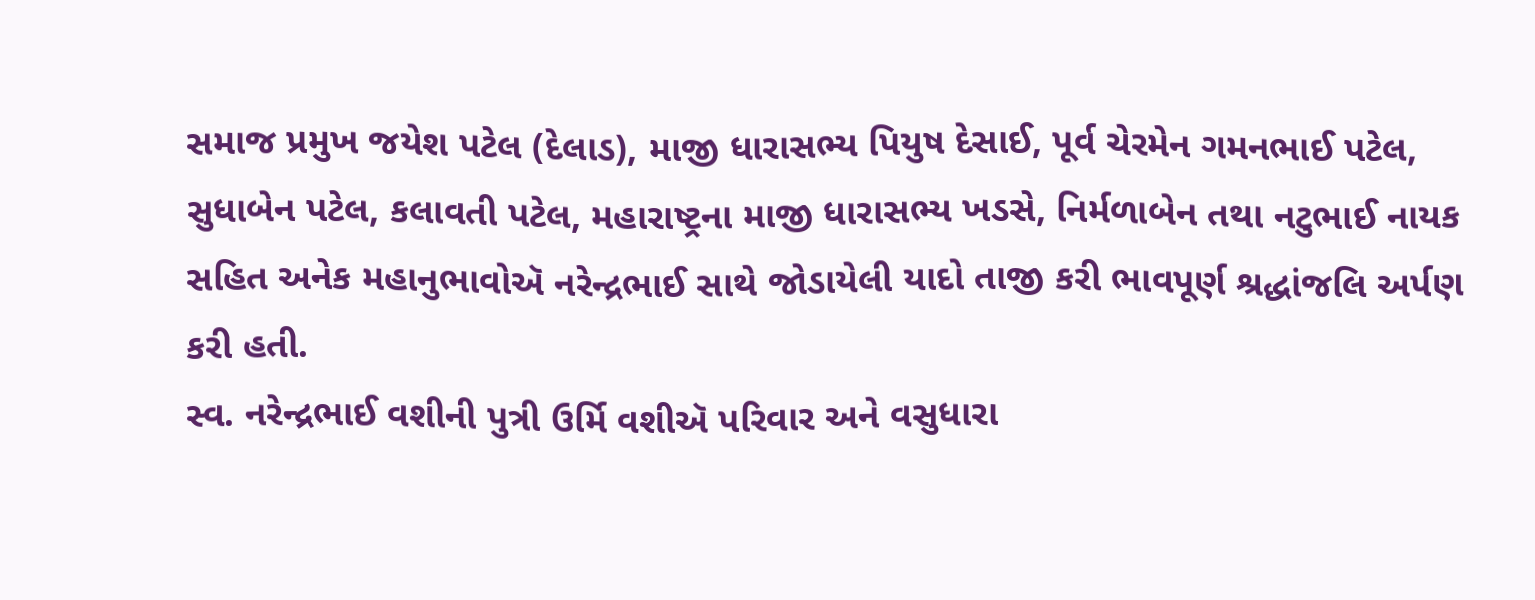સમાજ પ્રમુખ જયેશ પટેલ (દેલાડ), માજી ધારાસભ્ય પિયુષ દેસાઈ, પૂર્વ ચેરમેન ગમનભાઈ પટેલ, સુધાબેન પટેલ, કલાવતી પટેલ, મહારાષ્ટ્રના માજી ધારાસભ્ય ખડસે, નિર્મળાબેન તથા નટુભાઈ નાયક સહિત અનેક મહાનુભાવોઍ નરેન્દ્રભાઈ સાથે જોડાયેલી યાદો તાજી કરી ભાવપૂર્ણ શ્રદ્ધાંજલિ અર્પણ કરી હતી.
સ્વ. નરેન્દ્રભાઈ વશીની પુત્રી ઉર્મિ વશીઍ પરિવાર અને વસુધારા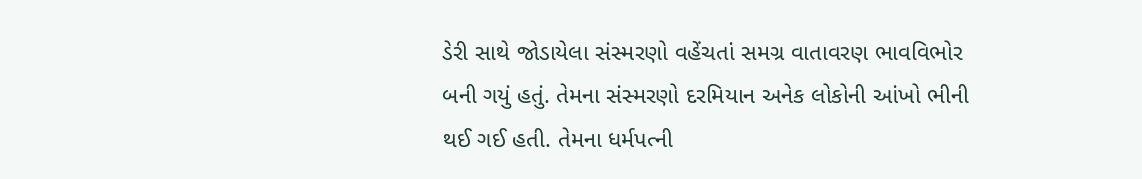ડેરી સાથે જોડાયેલા સંસ્મરણો વહેંચતાં સમગ્ર વાતાવરણ ભાવવિભોર બની ગયું હતું. તેમના સંસ્મરણો દરમિયાન અનેક લોકોની આંખો ભીની થઈ ગઈ હતી. તેમના ધર્મપત્ની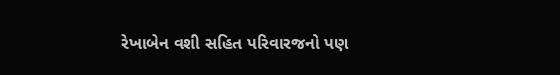રેખાબેન વશી સહિત પરિવારજનો પણ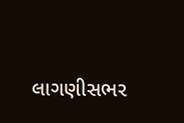લાગણીસભર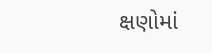ક્ષણોમાં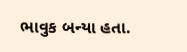ભાવુક બન્યા હતા.